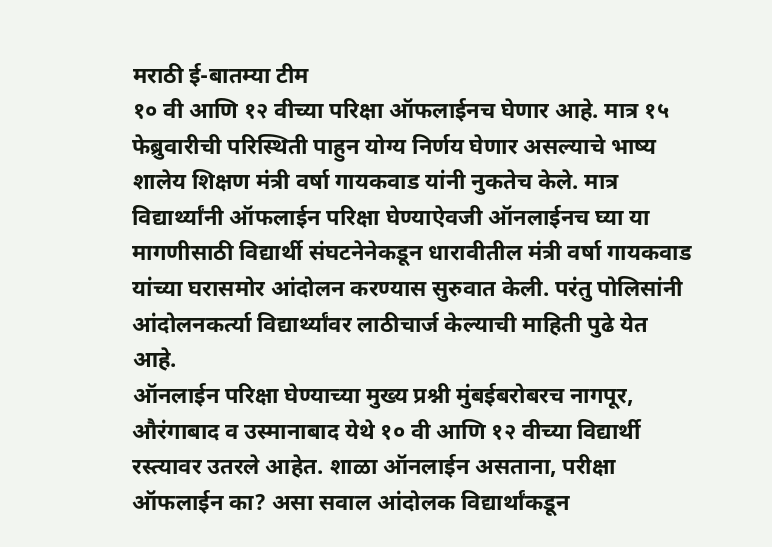मराठी ई-बातम्या टीम
१० वी आणि १२ वीच्या परिक्षा ऑफलाईनच घेणार आहे. मात्र १५ फेब्रुवारीची परिस्थिती पाहुन योग्य निर्णय घेणार असल्याचे भाष्य शालेय शिक्षण मंत्री वर्षा गायकवाड यांनी नुकतेच केले. मात्र विद्यार्थ्यांनी ऑफलाईन परिक्षा घेण्याऐवजी ऑनलाईनच घ्या या मागणीसाठी विद्यार्थी संघटनेनेकडून धारावीतील मंत्री वर्षा गायकवाड यांच्या घरासमोर आंदोलन करण्यास सुरुवात केली. परंतु पोलिसांनी आंदोलनकर्त्या विद्यार्थ्यांवर लाठीचार्ज केल्याची माहिती पुढे येत आहे.
ऑनलाईन परिक्षा घेण्याच्या मुख्य प्रश्नी मुंबईबरोबरच नागपूर, औरंगाबाद व उस्मानाबाद येथे १० वी आणि १२ वीच्या विद्यार्थी रस्त्यावर उतरले आहेत. शाळा ऑनलाईन असताना, परीक्षा ऑफलाईन का? असा सवाल आंदोलक विद्यार्थांकडून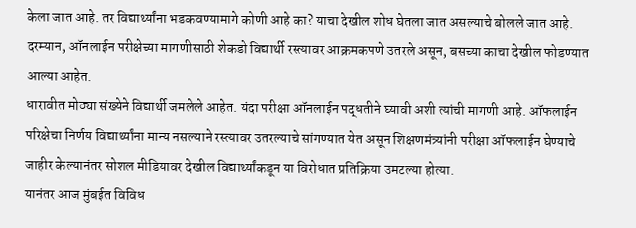केला जात आहे. तर विद्यार्थ्यांना भडकवण्यामागे कोणी आहे का? याचा देखील शोध घेतला जात असल्याचे बोलले जात आहे. दरम्यान, ऑनलाईन परीक्षेच्या मागणीसाठी शेकडो विद्यार्थी रस्त्यावर आक्रमकपणे उतरले असून, बसच्या काचा देखील फोडण्यात आल्या आहेत.
धारावीत मोठ्या संख्येने विद्यार्थी जमलेले आहेत. यंदा परीक्षा ऑनलाईन पद्धतीने घ्यावी अशी त्यांची मागणी आहे. ऑफलाईन परिक्षेचा निर्णय विद्यार्थ्यांना मान्य नसल्याने रस्त्यावर उतरल्याचे सांगण्यात येत असून शिक्षणमंत्र्यांनी परीक्षा ऑफलाईन घेण्याचे जाहीर केल्यानंतर सोशल मीडियावर देखील विद्यार्थ्यांकडून या विरोधात प्रतिक्रिया उमटल्या होत्या.
यानंतर आज मुंबईत विविध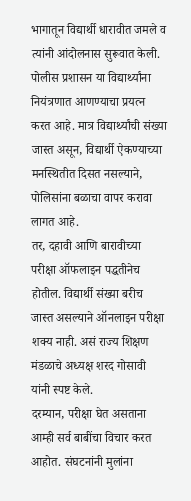भागातून विद्यार्थी धारावीत जमले व त्यांनी आंदोलनास सुरूवात केली. पोलीस प्रशासन या विद्यार्थ्यांना नियंत्रणात आणण्याचा प्रयत्न करत आहे. मात्र विद्यार्थ्यांची संख्या जास्त असून, विद्यार्थी ऐकण्याच्या मनस्थितीत दिसत नसल्याने, पोलिसांना बळाचा वापर करावा लागत आहे.
तर, दहावी आणि बारावीच्या परीक्षा ऑफलाइन पद्धतीनेच होतील. विद्यार्थी संख्या बरीच जास्त असल्याने ऑनलाइन परीक्षा शक्य नाही. असं राज्य शिक्षण मंडळाचे अध्यक्ष शरद गोसावी यांनी स्पष्ट केले.
दरम्यान, परीक्षा घेत असताना आम्ही सर्व बाबींचा विचार करत आहोत. संघटनांनी मुलांना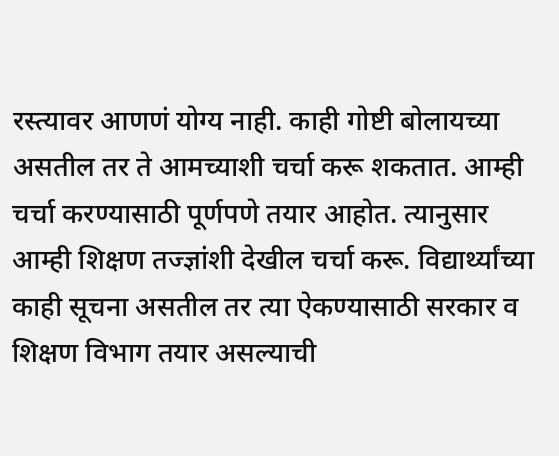रस्त्यावर आणणं योग्य नाही. काही गोष्टी बोलायच्या असतील तर ते आमच्याशी चर्चा करू शकतात. आम्ही चर्चा करण्यासाठी पूर्णपणे तयार आहोत. त्यानुसार आम्ही शिक्षण तज्ज्ञांशी देखील चर्चा करू. विद्यार्थ्यांच्या काही सूचना असतील तर त्या ऐकण्यासाठी सरकार व शिक्षण विभाग तयार असल्याची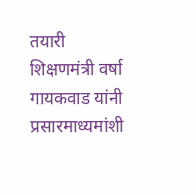तयारी शिक्षणमंत्री वर्षा गायकवाड यांनी प्रसारमाध्यमांशी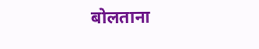बोलताना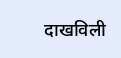दाखविली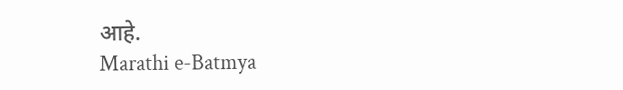आहे.
Marathi e-Batmya